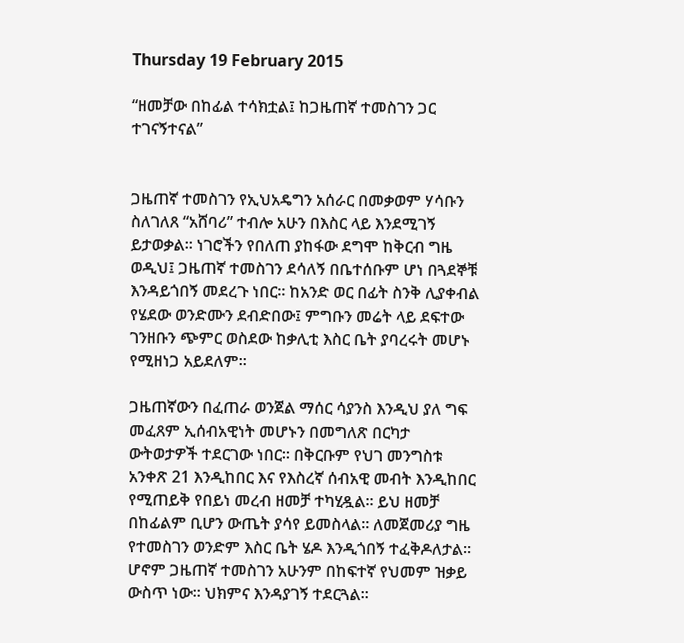Thursday 19 February 2015

“ዘመቻው በከፊል ተሳክቷል፤ ከጋዜጠኛ ተመስገን ጋር ተገናኝተናል”


ጋዜጠኛ ተመስገን የኢህአዴግን አሰራር በመቃወም ሃሳቡን ስለገለጸ “አሸባሪ” ተብሎ አሁን በእስር ላይ እንደሚገኝ ይታወቃል። ነገሮችን የበለጠ ያከፋው ደግሞ ከቅርብ ግዜ ወዲህ፤ ጋዜጠኛ ተመስገን ደሳለኝ በቤተሰቡም ሆነ በጓደኞቹ እንዳይጎበኝ መደረጉ ነበር። ከአንድ ወር በፊት ስንቅ ሊያቀብል የሄደው ወንድሙን ደብድበው፤ ምግቡን መሬት ላይ ደፍተው ገንዘቡን ጭምር ወስደው ከቃሊቲ እስር ቤት ያባረሩት መሆኑ የሚዘነጋ አይደለም።

ጋዜጠኛውን በፈጠራ ወንጀል ማሰር ሳያንስ እንዲህ ያለ ግፍ መፈጸም ኢሰብአዊነት መሆኑን በመግለጽ በርካታ ውትወታዎች ተደርገው ነበር። በቅርቡም የህገ መንግስቱ አንቀጽ 21 እንዲከበር እና የእስረኛ ሰብአዊ መብት እንዲከበር የሚጠይቅ የበይነ መረብ ዘመቻ ተካሂዷል። ይህ ዘመቻ በከፊልም ቢሆን ውጤት ያሳየ ይመስላል። ለመጀመሪያ ግዜ የተመስገን ወንድም እስር ቤት ሄዶ እንዲጎበኝ ተፈቅዶለታል። ሆኖም ጋዜጠኛ ተመስገን አሁንም በከፍተኛ የህመም ዝቃይ ውስጥ ነው። ህክምና እንዳያገኝ ተደርጓል።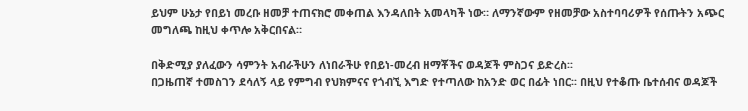ይህም ሁኔታ የበይነ መረቡ ዘመቻ ተጠናክሮ መቀጠል እንዳለበት አመላካች ነው። ለማንኛውም የዘመቻው አስተባባሪዎች የሰጡትን አጭር መግለጫ ከዚህ ቀጥሎ አቅርበናል።

በቅድሚያ ያለፈውን ሳምንት አብራችሁን ለነበራችሁ የበይነ-መረብ ዘማቾችና ወዳጆች ምስጋና ይድረስ፡፡
በጋዜጠኛ ተመስገን ደሳለኝ ላይ የምግብ የህክምናና የጎብኚ እግድ የተጣለው ከአንድ ወር በፊት ነበር፡፡ በዚህ የተቆጡ ቤተሰብና ወዳጆች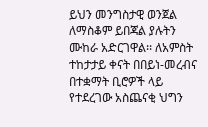ይህን መንግስታዊ ወንጀል ለማስቆም ይበጃል ያሉትን ሙከራ አድርገዋል፡፡ ለአምስት ተከታታይ ቀናት በበይነ-መረብና በተቋማት ቢሮዎች ላይ የተደረገው አስጨናቂ ህግን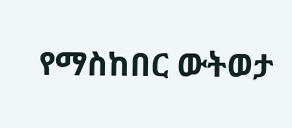የማስከበር ውትወታ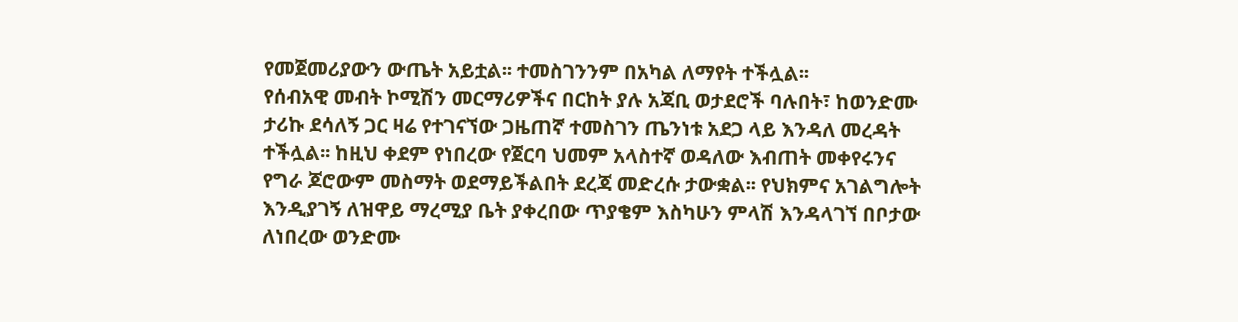የመጀመሪያውን ውጤት አይቷል፡፡ ተመስገንንም በአካል ለማየት ተችሏል፡፡
የሰብአዊ መብት ኮሚሽን መርማሪዎችና በርከት ያሉ አጃቢ ወታደሮች ባሉበት፣ ከወንድሙ ታሪኩ ደሳለኝ ጋር ዛሬ የተገናኘው ጋዜጠኛ ተመስገን ጤንነቱ አደጋ ላይ እንዳለ መረዳት ተችሏል፡፡ ከዚህ ቀደም የነበረው የጀርባ ህመም አላስተኛ ወዳለው እብጠት መቀየሩንና የግራ ጆሮውም መስማት ወደማይችልበት ደረጃ መድረሱ ታውቋል፡፡ የህክምና አገልግሎት እንዲያገኝ ለዝዋይ ማረሚያ ቤት ያቀረበው ጥያቄም እስካሁን ምላሽ እንዳላገኘ በቦታው ለነበረው ወንድሙ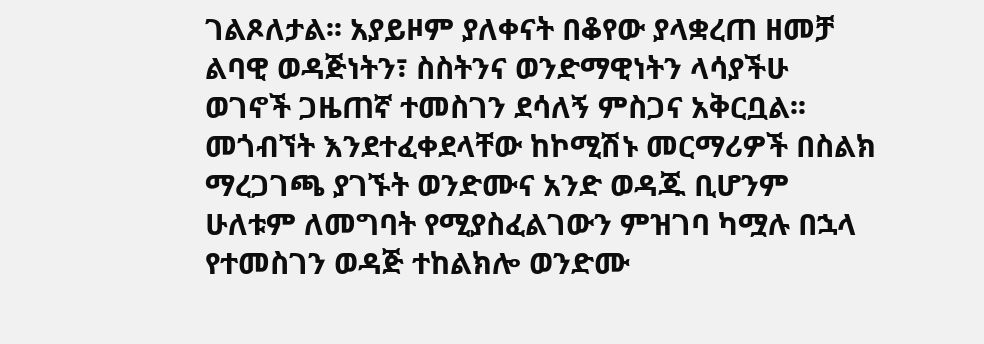ገልጾለታል፡፡ አያይዞም ያለቀናት በቆየው ያላቋረጠ ዘመቻ ልባዊ ወዳጅነትን፣ ስስትንና ወንድማዊነትን ላሳያችሁ ወገኖች ጋዜጠኛ ተመስገን ደሳለኝ ምስጋና አቅርቧል፡፡
መጎብኘት እንደተፈቀደላቸው ከኮሚሽኑ መርማሪዎች በስልክ ማረጋገጫ ያገኙት ወንድሙና አንድ ወዳጁ ቢሆንም ሁለቱም ለመግባት የሚያስፈልገውን ምዝገባ ካሟሉ በኋላ የተመስገን ወዳጅ ተከልክሎ ወንድሙ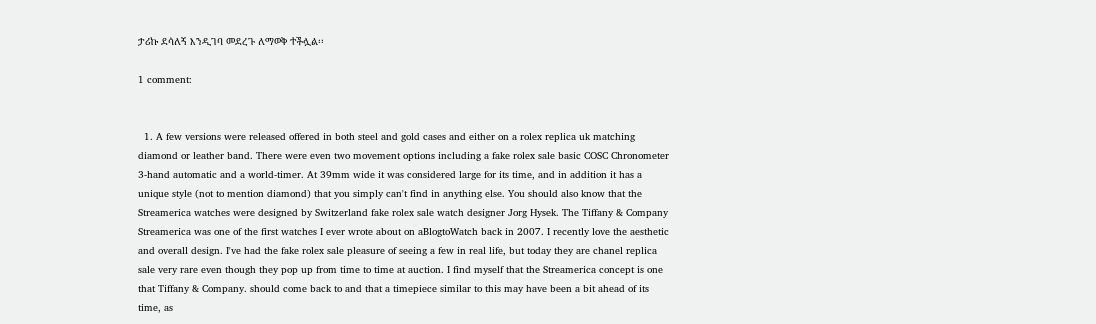ታሪኩ ደሳለኝ እንዲገባ መደረጉ ለማወቅ ተችሏል፡፡

1 comment:


  1. A few versions were released offered in both steel and gold cases and either on a rolex replica uk matching diamond or leather band. There were even two movement options including a fake rolex sale basic COSC Chronometer 3-hand automatic and a world-timer. At 39mm wide it was considered large for its time, and in addition it has a unique style (not to mention diamond) that you simply can't find in anything else. You should also know that the Streamerica watches were designed by Switzerland fake rolex sale watch designer Jorg Hysek. The Tiffany & Company Streamerica was one of the first watches I ever wrote about on aBlogtoWatch back in 2007. I recently love the aesthetic and overall design. I've had the fake rolex sale pleasure of seeing a few in real life, but today they are chanel replica sale very rare even though they pop up from time to time at auction. I find myself that the Streamerica concept is one that Tiffany & Company. should come back to and that a timepiece similar to this may have been a bit ahead of its time, as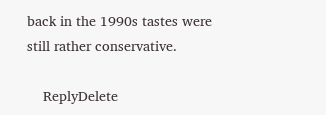back in the 1990s tastes were still rather conservative.

    ReplyDelete